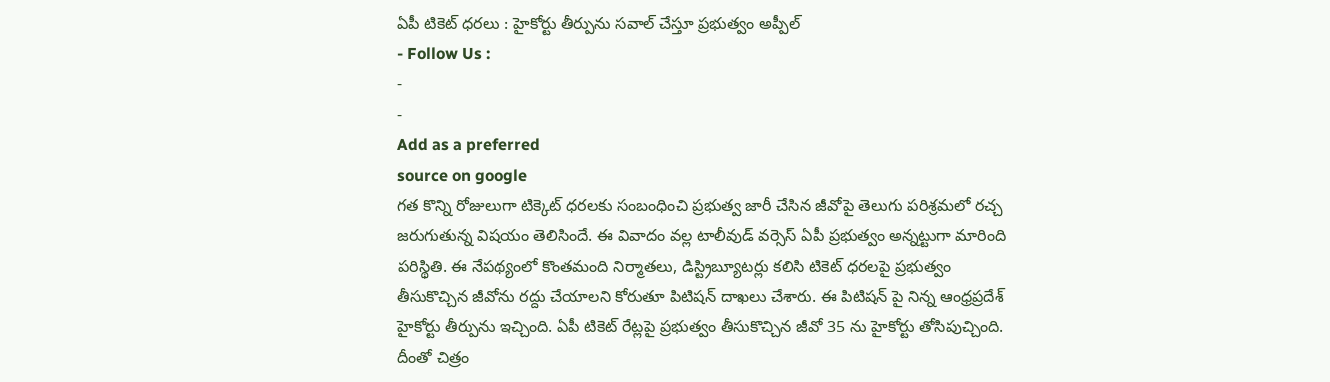ఏపీ టికెట్ ధరలు : హైకోర్టు తీర్పును సవాల్ చేస్తూ ప్రభుత్వం అప్పీల్
- Follow Us :
-
-
Add as a preferred
source on google
గత కొన్ని రోజులుగా టిక్కెట్ ధరలకు సంబంధించి ప్రభుత్వ జారీ చేసిన జీవోపై తెలుగు పరిశ్రమలో రచ్చ జరుగుతున్న విషయం తెలిసిందే. ఈ వివాదం వల్ల టాలీవుడ్ వర్సెస్ ఏపీ ప్రభుత్వం అన్నట్టుగా మారింది పరిస్థితి. ఈ నేపథ్యంలో కొంతమంది నిర్మాతలు, డిస్ట్రిబ్యూటర్లు కలిసి టికెట్ ధరలపై ప్రభుత్వం తీసుకొచ్చిన జీవోను రద్దు చేయాలని కోరుతూ పిటిషన్ దాఖలు చేశారు. ఈ పిటిషన్ పై నిన్న ఆంధ్రప్రదేశ్ హైకోర్టు తీర్పును ఇచ్చింది. ఏపీ టికెట్ రేట్లపై ప్రభుత్వం తీసుకొచ్చిన జీవో 35 ను హైకోర్టు తోసిపుచ్చింది. దీంతో చిత్రం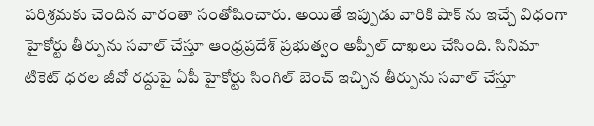పరిశ్రమకు చెందిన వారంతా సంతోషించారు. అయితే ఇప్పుడు వారికి షాక్ ను ఇచ్చే విధంగా హైకోర్టు తీర్పును సవాల్ చేస్తూ ఆంధ్రప్రదేశ్ ప్రభుత్వం అప్పీల్ దాఖలు చేసింది. సినిమా టికెట్ ధరల జీవో రద్దుపై ఏపీ హైకోర్టు సింగిల్ బెంచ్ ఇచ్చిన తీర్పును సవాల్ చేస్తూ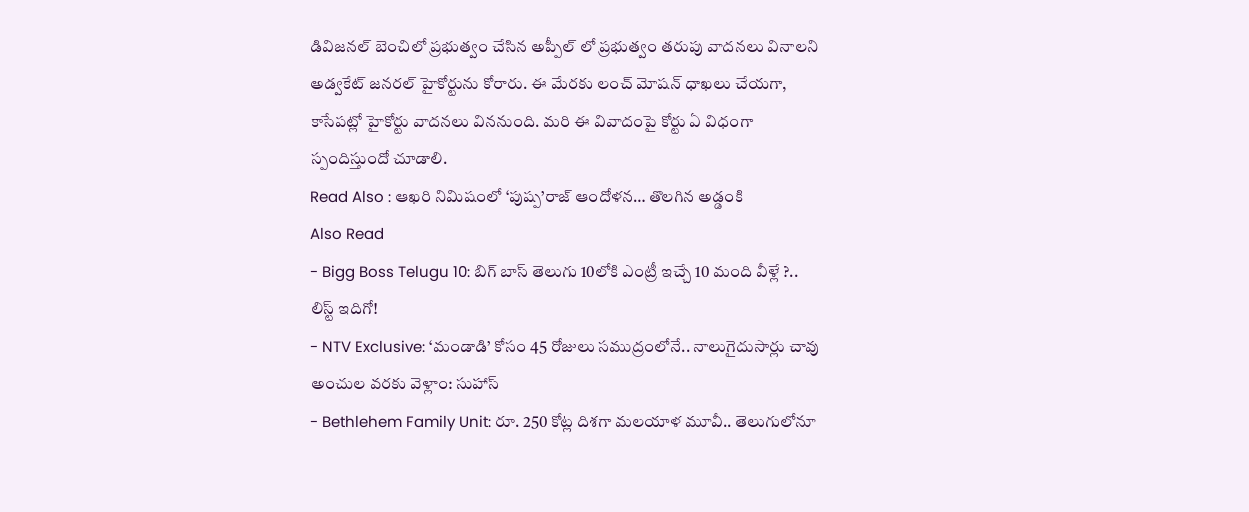డివిజనల్ బెంచిలో ప్రభుత్వం చేసిన అప్పీల్ లో ప్రభుత్వం తరుపు వాదనలు వినాలని అడ్వకేట్ జనరల్ హైకోర్టును కోరారు. ఈ మేరకు లంచ్ మోషన్ ధాఖలు చేయగా, కాసేపట్లో హైకోర్టు వాదనలు విననుంది. మరి ఈ వివాదంపై కోర్టు ఏ విధంగా స్పందిస్తుందో చూడాలి.
Read Also : ఆఖరి నిమిషంలో ‘పుష్ప’రాజ్ ఆందోళన… తొలగిన అడ్డంకి
Also Read
- Bigg Boss Telugu 10: బిగ్ బాస్ తెలుగు 10లోకి ఎంట్రీ ఇచ్చే 10 మంది వీళ్లే ?.. లిస్ట్ ఇదిగో!
- NTV Exclusive: ‘మండాడి’ కోసం 45 రోజులు సముద్రంలోనే.. నాలుగైదుసార్లు చావు అంచుల వరకు వెళ్లాం: సుహాస్
- Bethlehem Family Unit: రూ. 250 కోట్ల దిశగా మలయాళ మూవీ.. తెలుగులోనూ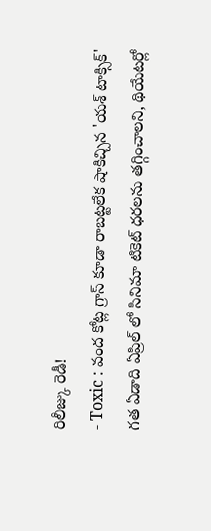రిలీజ్కు రెడీ!
- Toxic : వంద కోట్ల గ్రాస్ కూడా రాబట్టలేక షాకిచ్చిన 'యశ్ టాక్సిక్'
గత ఏడాది ఏప్రిల్ లో సినిమా టికెట్ ధరలను తగ్గించాలని, థియేటర్లో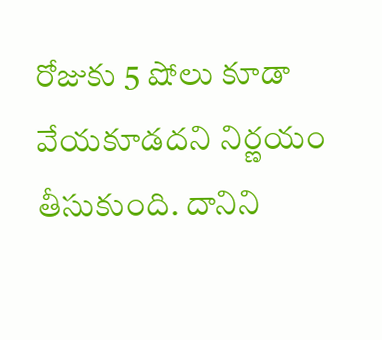రోజుకు 5 షోలు కూడా వేయకూడదని నిర్ణయం తీసుకుంది. దానిని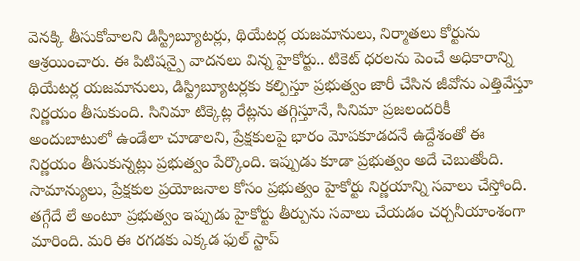వెనక్కి తీసుకోవాలని డిస్ట్రిబ్యూటర్లు, థియేటర్ల యజమానులు, నిర్మాతలు కోర్టును ఆశ్రయించారు. ఈ పిటిషన్పై వాదనలు విన్న హైకోర్టు.. టికెట్ ధరలను పెంచే అధికారాన్ని థియేటర్ల యజమానులు, డిస్ట్రిబ్యూటర్లకు కల్పిస్తూ ప్రభుత్వం జారీ చేసిన జీవోను ఎత్తివేస్తూ నిర్ణయం తీసుకుంది. సినిమా టిక్కెట్ల రేట్లను తగ్గిస్తూనే, సినిమా ప్రజలందరికీ అందుబాటులో ఉండేలా చూడాలని, ప్రేక్షకులపై భారం మోపకూడదనే ఉద్దేశంతో ఈ నిర్ణయం తీసుకున్నట్లు ప్రభుత్వం పేర్కొంది. ఇప్పుడు కూడా ప్రభుత్వం అదే చెబుతోంది. సామాన్యులు, ప్రేక్షకుల ప్రయోజనాల కోసం ప్రభుత్వం హైకోర్టు నిర్ణయాన్ని సవాలు చేస్తోంది. తగ్గేదే లే అంటూ ప్రభుత్వం ఇప్పుడు హైకోర్టు తీర్పును సవాలు చేయడం చర్చనీయాంశంగా మారింది. మరి ఈ రగడకు ఎక్కడ ఫుల్ స్టాప్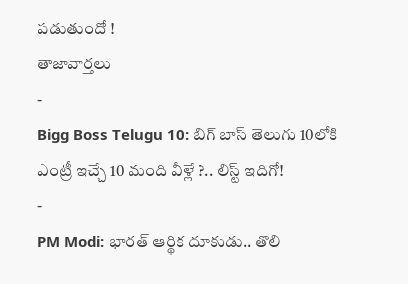పడుతుందో !
తాజావార్తలు
-
Bigg Boss Telugu 10: బిగ్ బాస్ తెలుగు 10లోకి ఎంట్రీ ఇచ్చే 10 మంది వీళ్లే ?.. లిస్ట్ ఇదిగో!
-
PM Modi: భారత్ ఆర్థిక దూకుడు.. తొలి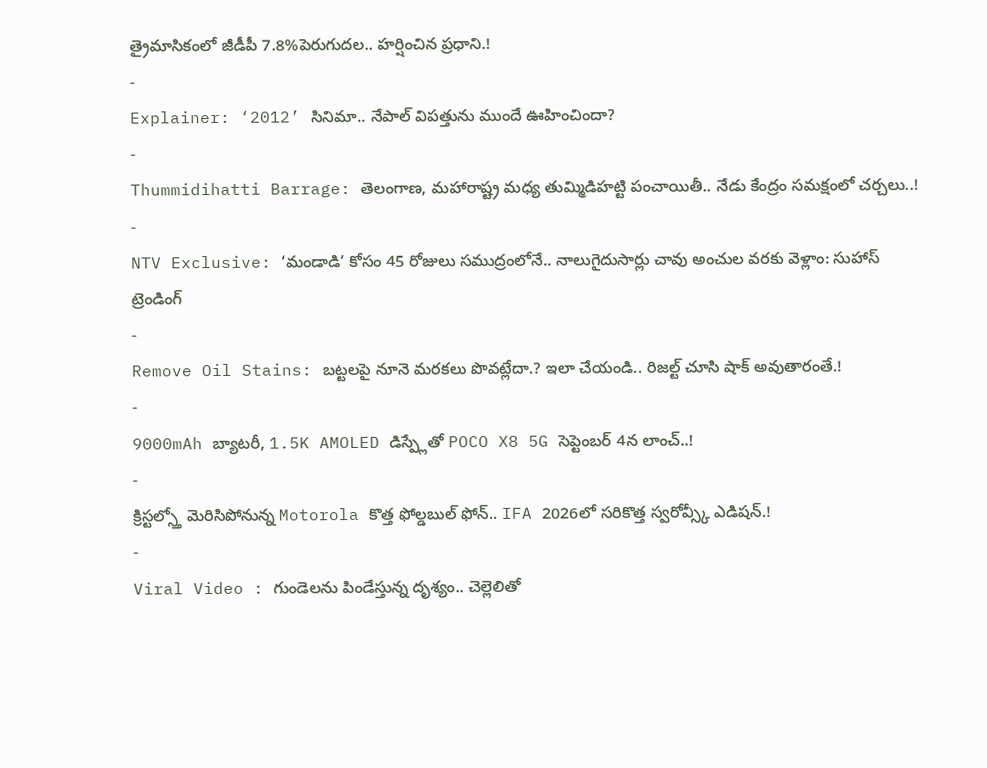త్రైమాసికంలో జీడీపీ 7.8%పెరుగుదల.. హర్షించిన ప్రధాని.!
-
Explainer: ‘2012’ సినిమా.. నేపాల్ విపత్తును ముందే ఊహించిందా?
-
Thummidihatti Barrage: తెలంగాణ, మహారాష్ట్ర మధ్య తుమ్మిడిహట్టి పంచాయితీ.. నేడు కేంద్రం సమక్షంలో చర్చలు..!
-
NTV Exclusive: ‘మండాడి’ కోసం 45 రోజులు సముద్రంలోనే.. నాలుగైదుసార్లు చావు అంచుల వరకు వెళ్లాం: సుహాస్
ట్రెండింగ్
-
Remove Oil Stains: బట్టలపై నూనె మరకలు పొవట్లేదా.? ఇలా చేయండి.. రిజల్ట్ చూసి షాక్ అవుతారంతే.!
-
9000mAh బ్యాటరీ, 1.5K AMOLED డిస్ప్లేతో POCO X8 5G సెప్టెంబర్ 4న లాంచ్..!
-
క్రిస్టల్స్తో మెరిసిపోనున్న Motorola కొత్త ఫోల్డబుల్ ఫోన్.. IFA 2026లో సరికొత్త స్వరోవ్స్కీ ఎడిషన్.!
-
Viral Video : గుండెలను పిండేస్తున్న దృశ్యం.. చెల్లెలితో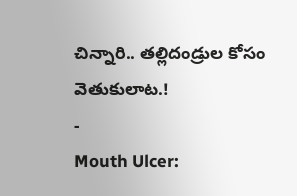చిన్నారి.. తల్లిదండ్రుల కోసం వెతుకులాట.!
-
Mouth Ulcer: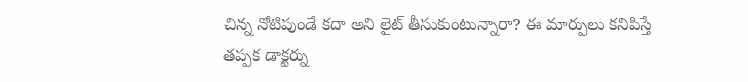చిన్న నోటిపుండే కదా అని లైట్ తీసుకుంటున్నారా? ఈ మార్పులు కనిపిస్తే తప్పక డాక్టర్ను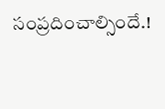సంప్రదించాల్సిందే.!